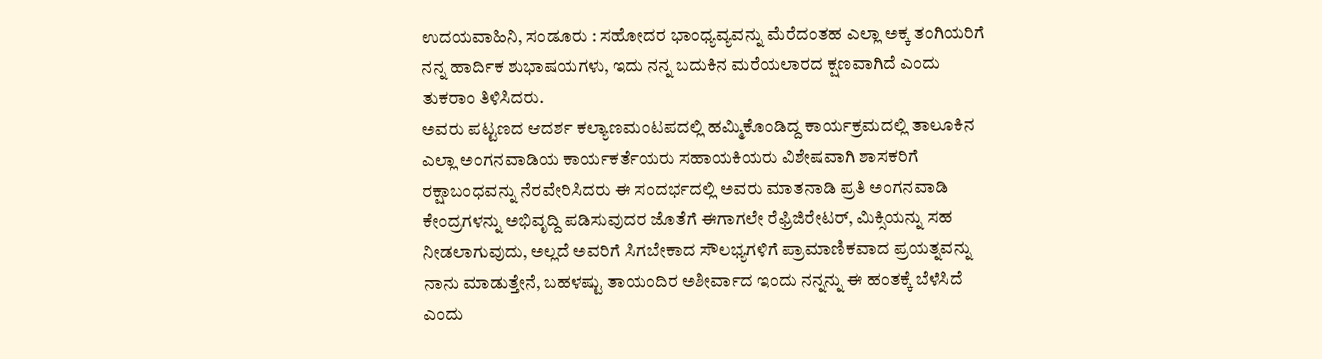ಉದಯವಾಹಿನಿ, ಸಂಡೂರು : ಸಹೋದರ ಭಾಂಧ್ಯವ್ಯವನ್ನು ಮೆರೆದಂತಹ ಎಲ್ಲಾ ಅಕ್ಕ ತಂಗಿಯರಿಗೆ ನನ್ನ ಹಾರ್ದಿಕ ಶುಭಾಷಯಗಳು, ಇದು ನನ್ನ ಬದುಕಿನ ಮರೆಯಲಾರದ ಕ್ಷಣವಾಗಿದೆ ಎಂದು  ತುಕರಾಂ ತಿಳಿಸಿದರು.
ಅವರು ಪಟ್ಟಣದ ಆದರ್ಶ ಕಲ್ಯಾಣಮಂಟಪದಲ್ಲಿ ಹಮ್ಮಿಕೊಂಡಿದ್ದ ಕಾರ್ಯಕ್ರಮದಲ್ಲಿ ತಾಲೂಕಿನ ಎಲ್ಲಾ ಅಂಗನವಾಡಿಯ ಕಾರ್ಯಕರ್ತೆಯರು ಸಹಾಯಕಿಯರು ವಿಶೇಷವಾಗಿ ಶಾಸಕರಿಗೆ ರಕ್ಷಾಬಂಧವನ್ನು ನೆರವೇರಿಸಿದರು ಈ ಸಂದರ್ಭದಲ್ಲಿ ಅವರು ಮಾತನಾಡಿ ಪ್ರತಿ ಅಂಗನವಾಡಿ ಕೇಂದ್ರಗಳನ್ನು ಅಭಿವೃದ್ದಿ ಪಡಿಸುವುದರ ಜೊತೆಗೆ ಈಗಾಗಲೇ ರೆಫ್ರಿಜಿರೇಟರ್, ಮಿಕ್ಸಿಯನ್ನು ಸಹ ನೀಡಲಾಗುವುದು, ಅಲ್ಲದೆ ಅವರಿಗೆ ಸಿಗಬೇಕಾದ ಸೌಲಭ್ಯಗಳಿಗೆ ಪ್ರಾಮಾಣಿಕವಾದ ಪ್ರಯತ್ನವನ್ನು ನಾನು ಮಾಡುತ್ತೇನೆ, ಬಹಳಷ್ಟು ತಾಯಂದಿರ ಅಶೀರ್ವಾದ ಇಂದು ನನ್ನನ್ನು ಈ ಹಂತಕ್ಕೆ ಬೆಳೆಸಿದೆ ಎಂದು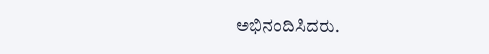ಅಭಿನಂದಿಸಿದರು.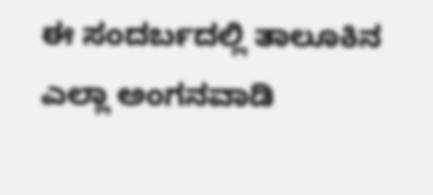ಈ ಸಂದರ್ಬದಲ್ಲಿ ತಾಲೂಕಿನ ಎಲ್ಲಾ ಅಂಗನವಾಡಿ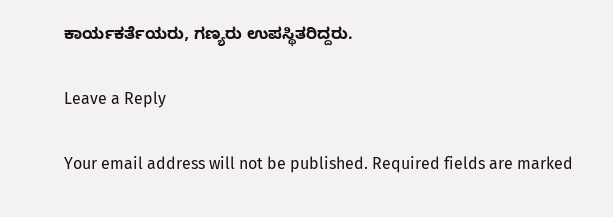ಕಾರ್ಯಕರ್ತೆಯರು, ಗಣ್ಯರು ಉಪಸ್ಥಿತರಿದ್ದರು.

Leave a Reply

Your email address will not be published. Required fields are marked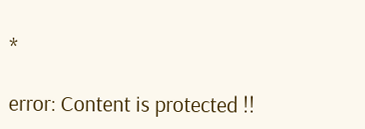*

error: Content is protected !!